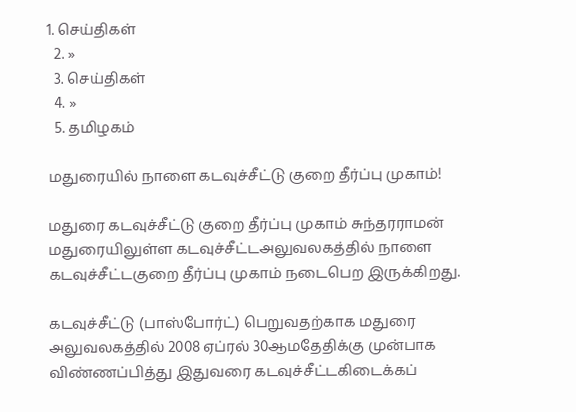1. செய்திகள்
  2. »
  3. செய்திகள்
  4. »
  5. த‌மிழக‌ம்

மதுரையில் நா‌ளை கடவு‌ச்‌சீ‌ட்டு குறை தீர்ப்பு முகாம்!

மதுரை கடவு‌ச்‌சீ‌ட்டு குறை தீர்ப்பு முகாம் சுந்தரராமன்
மதுரையிலுள்ள கட‌வு‌ச்‌சீ‌ட்டஅலுவலகத்தில் நாளை கடவு‌ச்‌சீ‌ட்டகுறை தீர்ப்பு முகாம் நடைபெற இருக்கிறது.

கடவு‌ச்‌சீ‌ட்டு (பா‌‌ஸ்போ‌ர்‌ட்) பெறுவதற்காக மதுரை அலுவலகத்தில் 2008 ஏ‌ப்ர‌ல் 30ஆ‌மதேதிக்கு முன்பாக விண்ணப்பித்து இதுவரை கடவு‌ச்‌சீ‌ட்டகிடைக்கப்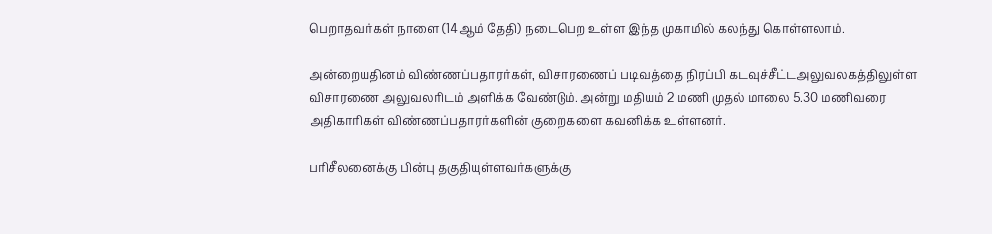பெறாதவர்கள் நாளை (14ஆ‌ம் தே‌தி) நடைபெற உ‌ள்ள இந்த முகாமில் கலந்து கொள்ளலாம்.

அ‌ன்றைய‌‌தின‌ம் விண்ணப்பதாரர்கள், விசாரணைப் படிவத்தை நிரப்பி கடவு‌ச்‌சீ‌ட்டஅலுவலகத்திலுள்ள விசாரணை அலுவலரிடம் அளிக்க வேண்டும். அன்று மதியம் 2 மணி முதல் மாலை 5.30 மணிவரை அதிகாரிகள் விண்ணப்பதாரர்களின் குறைகளை கவனிக்க உள்ளனர்.

பரிசீலனைக்கு பின்பு தகுதியுள்ளவர்களுக்கு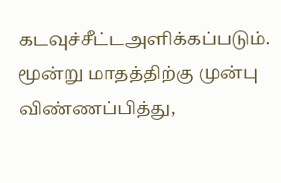கடவு‌ச்‌சீ‌ட்டஅளிக்கப்படும். மூன்று மாதத்திற்கு முன்பு விண்ணப்பித்து,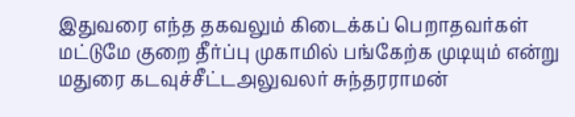இதுவரை எந்த தகவலும் கிடைக்கப் பெறாதவர்கள் மட்டுமே குறை தீர்ப்பு முகாமில் பங்கேற்க முடியும் என்று மதுரை கடவு‌ச்‌சீ‌ட்டஅலுவலர் சுந்தரராமன்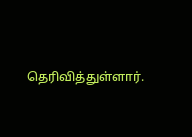தெரிவித்துள்ளார்.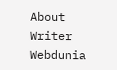About Writer
Webdunia